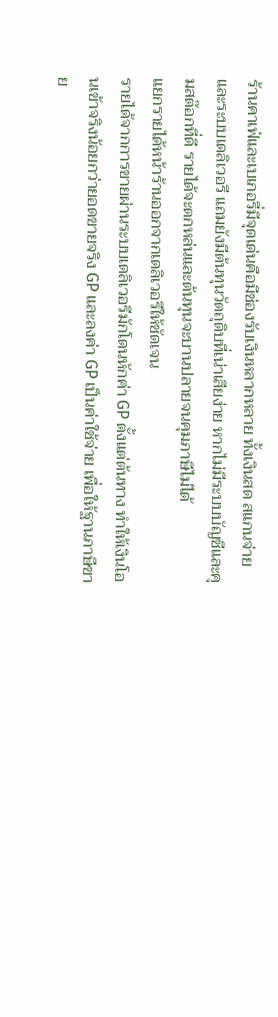ร้านคาเฟ่และเบเกอรี่มีจุดเด่นคือมีช่องรับเงินหลากหลาย ทั้งเงินสด สแกนจ่าย และระบบเดลิเวอรี แถมยังมีต้นทุนวัตถุดิบที่เน่าเสียง่าย หากไม่มีระบบบัญชีและคุมสต๊อกที่ดี รายได้จะตกหล่นและต้นทุนจะบานปลายจนคุมภาษีไม่ได้
แยกรายได้หน้าร้านออกจากเดลิเวอรีให้ชัดเจน
รายได้จากการขายผ่านระบบเดลิเวอรีมักโดนหักค่า GP ตั้งแต่ต้นทาง ทำให้เงินโอนเข้าจริงน้อยกว่ายอดขายจริง GP และลงค่า GP เป็นค่าใช้จ่าย เพื่อให้ฐานภาษีขาย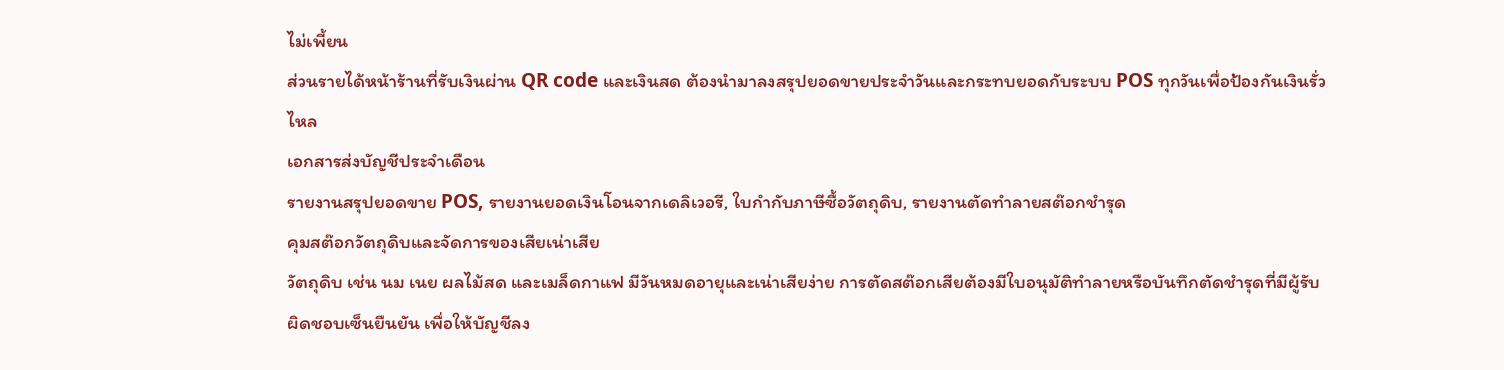ไม่เพี้ยน
ส่วนรายได้หน้าร้านที่รับเงินผ่าน QR code และเงินสด ต้องนำมาลงสรุปยอดขายประจำวันและกระทบยอดกับระบบ POS ทุกวันเพื่อป้องกันเงินรั่วไหล
เอกสารส่งบัญชีประจำเดือน
รายงานสรุปยอดขาย POS, รายงานยอดเงินโอนจากเดลิเวอรี, ใบกำกับภาษีซื้อวัตถุดิบ, รายงานตัดทำลายสต๊อกชำรุด
คุมสต๊อกวัตถุดิบและจัดการของเสียเน่าเสีย
วัตถุดิบ เช่น นม เนย ผลไม้สด และเมล็ดกาแฟ มีวันหมดอายุและเน่าเสียง่าย การตัดสต๊อกเสียต้องมีใบอนุมัติทำลายหรือบันทึกตัดชำรุดที่มีผู้รับผิดชอบเซ็นยืนยัน เพื่อให้บัญชีลง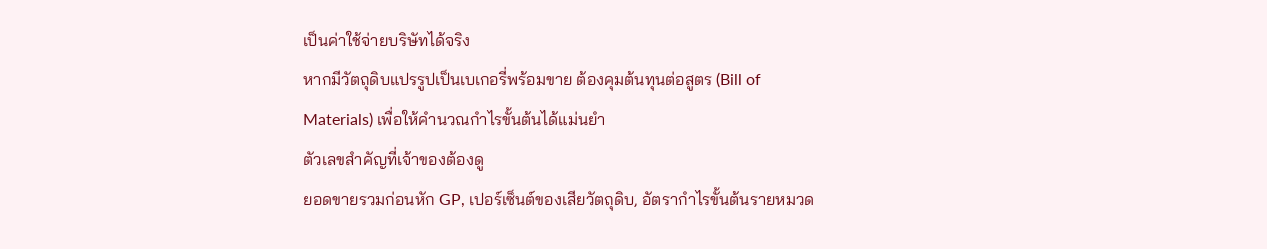เป็นค่าใช้จ่ายบริษัทได้จริง
หากมีวัตถุดิบแปรรูปเป็นเบเกอรี่พร้อมขาย ต้องคุมต้นทุนต่อสูตร (Bill of Materials) เพื่อให้คำนวณกำไรขั้นต้นได้แม่นยำ
ตัวเลขสำคัญที่เจ้าของต้องดู
ยอดขายรวมก่อนหัก GP, เปอร์เซ็นต์ของเสียวัตถุดิบ, อัตรากำไรขั้นต้นรายหมวด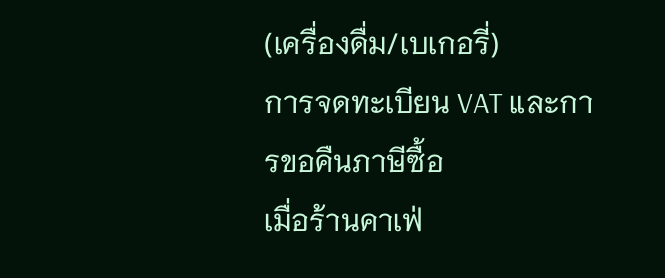(เครื่องดื่ม/เบเกอรี่)
การจดทะเบียน VAT และการขอคืนภาษีซื้อ
เมื่อร้านคาเฟ่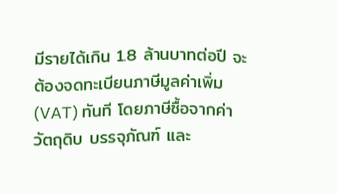มีรายได้เกิน 1.8 ล้านบาทต่อปี จะต้องจดทะเบียนภาษีมูลค่าเพิ่ม (VAT) ทันที โดยภาษีซื้อจากค่าวัตถุดิบ บรรจุภัณฑ์ และ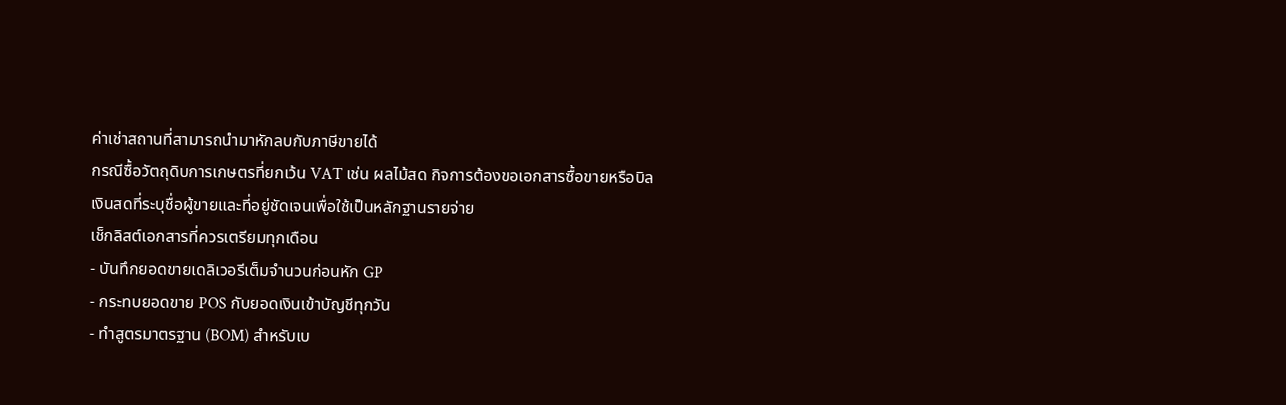ค่าเช่าสถานที่สามารถนำมาหักลบกับภาษีขายได้
กรณีซื้อวัตถุดิบการเกษตรที่ยกเว้น VAT เช่น ผลไม้สด กิจการต้องขอเอกสารซื้อขายหรือบิลเงินสดที่ระบุชื่อผู้ขายและที่อยู่ชัดเจนเพื่อใช้เป็นหลักฐานรายจ่าย
เช็กลิสต์เอกสารที่ควรเตรียมทุกเดือน
- บันทึกยอดขายเดลิเวอรีเต็มจำนวนก่อนหัก GP
- กระทบยอดขาย POS กับยอดเงินเข้าบัญชีทุกวัน
- ทำสูตรมาตรฐาน (BOM) สำหรับเบ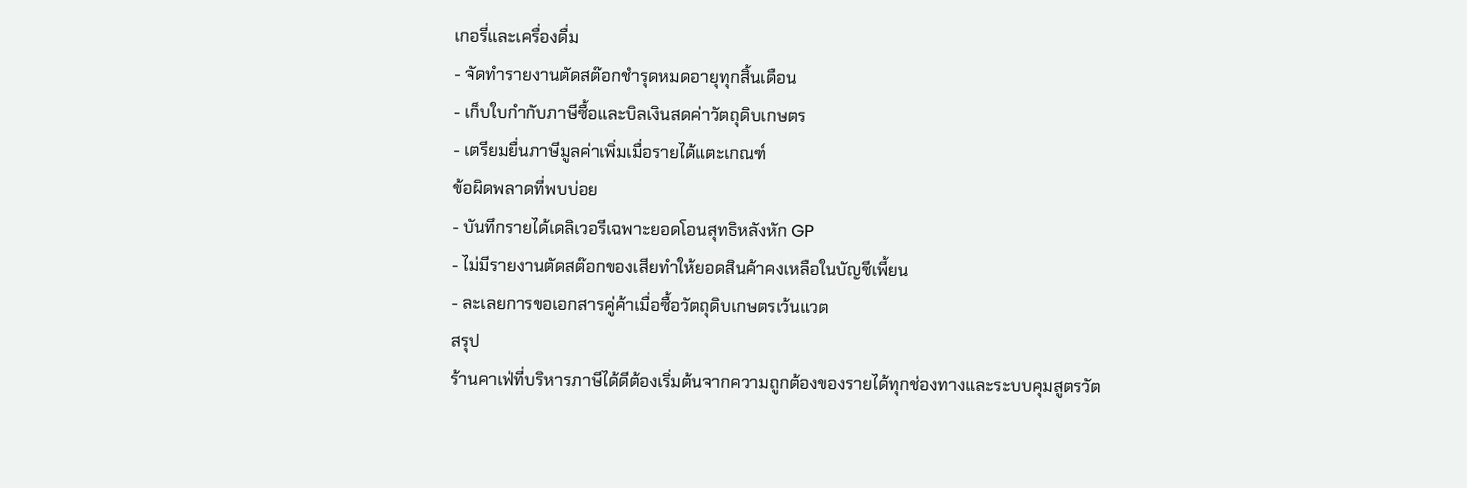เกอรี่และเครื่องดื่ม
- จัดทำรายงานตัดสต๊อกชำรุดหมดอายุทุกสิ้นเดือน
- เก็บใบกำกับภาษีซื้อและบิลเงินสดค่าวัตถุดิบเกษตร
- เตรียมยื่นภาษีมูลค่าเพิ่มเมื่อรายได้แตะเกณฑ์
ข้อผิดพลาดที่พบบ่อย
- บันทึกรายได้เดลิเวอรีเฉพาะยอดโอนสุทธิหลังหัก GP
- ไม่มีรายงานตัดสต๊อกของเสียทำให้ยอดสินค้าคงเหลือในบัญชีเพี้ยน
- ละเลยการขอเอกสารคู่ค้าเมื่อซื้อวัตถุดิบเกษตรเว้นแวต
สรุป
ร้านคาเฟ่ที่บริหารภาษีได้ดีต้องเริ่มต้นจากความถูกต้องของรายได้ทุกช่องทางและระบบคุมสูตรวัต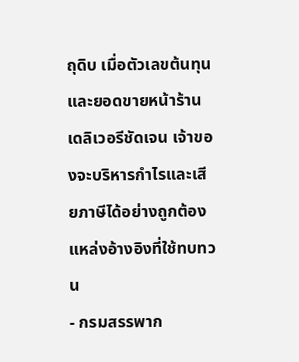ถุดิบ เมื่อตัวเลขต้นทุนและยอดขายหน้าร้านเดลิเวอรีชัดเจน เจ้าของจะบริหารกำไรและเสียภาษีได้อย่างถูกต้อง
แหล่งอ้างอิงที่ใช้ทบทวน
- กรมสรรพาก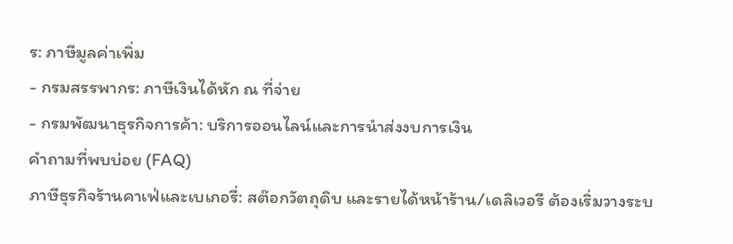ร: ภาษีมูลค่าเพิ่ม
- กรมสรรพากร: ภาษีเงินได้หัก ณ ที่จ่าย
- กรมพัฒนาธุรกิจการค้า: บริการออนไลน์และการนำส่งงบการเงิน
คำถามที่พบบ่อย (FAQ)
ภาษีธุรกิจร้านคาเฟ่และเบเกอรี่: สต๊อกวัตถุดิบ และรายได้หน้าร้าน/เดลิเวอรี ต้องเริ่มวางระบ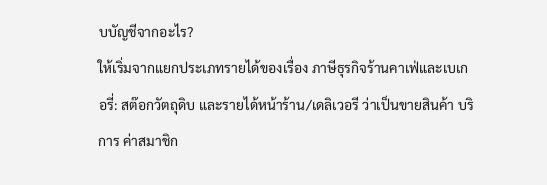บบัญชีจากอะไร?
ให้เริ่มจากแยกประเภทรายได้ของเรื่อง ภาษีธุรกิจร้านคาเฟ่และเบเกอรี่: สต๊อกวัตถุดิบ และรายได้หน้าร้าน/เดลิเวอรี ว่าเป็นขายสินค้า บริการ ค่าสมาชิก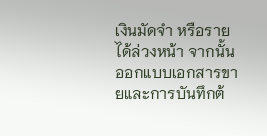เงินมัดจำ หรือรายได้ล่วงหน้า จากนั้นออกแบบเอกสารขายและการบันทึกต้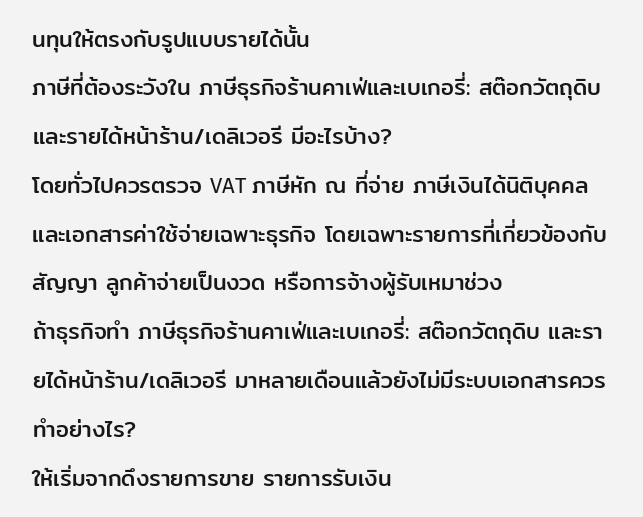นทุนให้ตรงกับรูปแบบรายได้นั้น
ภาษีที่ต้องระวังใน ภาษีธุรกิจร้านคาเฟ่และเบเกอรี่: สต๊อกวัตถุดิบ และรายได้หน้าร้าน/เดลิเวอรี มีอะไรบ้าง?
โดยทั่วไปควรตรวจ VAT ภาษีหัก ณ ที่จ่าย ภาษีเงินได้นิติบุคคล และเอกสารค่าใช้จ่ายเฉพาะธุรกิจ โดยเฉพาะรายการที่เกี่ยวข้องกับสัญญา ลูกค้าจ่ายเป็นงวด หรือการจ้างผู้รับเหมาช่วง
ถ้าธุรกิจทำ ภาษีธุรกิจร้านคาเฟ่และเบเกอรี่: สต๊อกวัตถุดิบ และรายได้หน้าร้าน/เดลิเวอรี มาหลายเดือนแล้วยังไม่มีระบบเอกสารควรทำอย่างไร?
ให้เริ่มจากดึงรายการขาย รายการรับเงิน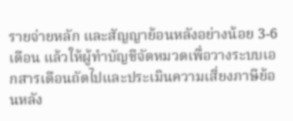รายจ่ายหลัก และสัญญาย้อนหลังอย่างน้อย 3-6 เดือน แล้วให้ผู้ทำบัญชีจัดหมวดเพื่อวางระบบเอกสารเดือนถัดไปและประเมินความเสี่ยงภาษีย้อนหลัง